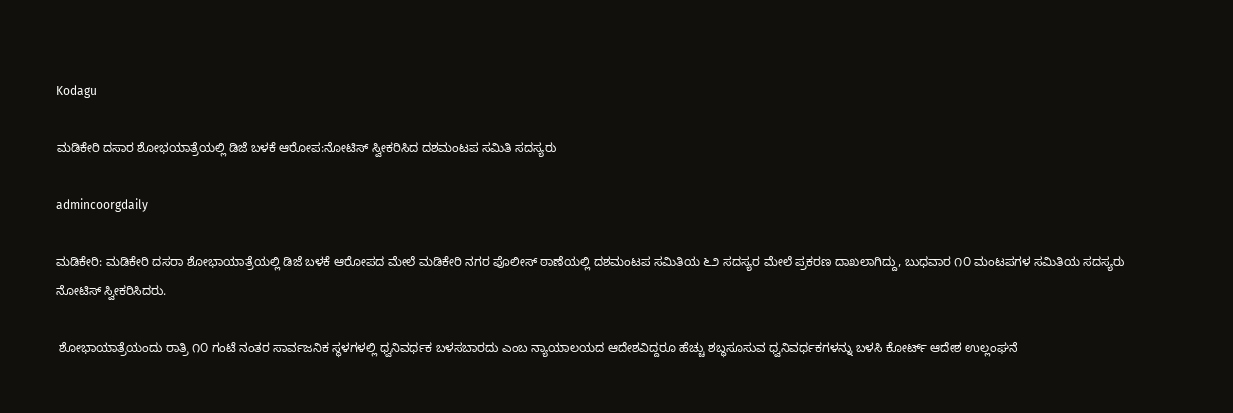Kodagu

ಮಡಿಕೇರಿ ದಸಾರ ಶೋಭಯಾತ್ರೆಯಲ್ಲಿ ಡಿಜೆ ಬಳಕೆ ಆರೋಪ:ನೋಟಿಸ್ ಸ್ವೀಕರಿಸಿದ ದಶಮಂಟಪ ಸಮಿತಿ ಸದಸ್ಯರು

admincoorgdaily

ಮಡಿಕೇರಿ: ಮಡಿಕೇರಿ ದಸರಾ ಶೋಭಾಯಾತ್ರೆಯಲ್ಲಿ ಡಿಜೆ ಬಳಕೆ ಆರೋಪದ ಮೇಲೆ ಮಡಿಕೇರಿ ನಗರ ಪೊಲೀಸ್ ಠಾಣೆಯಲ್ಲಿ ದಶಮಂಟಪ ಸಮಿತಿಯ ೬೨ ಸದಸ್ಯರ ಮೇಲೆ ಪ್ರಕರಣ ದಾಖಲಾಗಿದ್ದು, ಬುಧವಾರ ೧೦ ಮಂಟಪಗಳ ಸಮಿತಿಯ ಸದಸ್ಯರು ನೋಟಿಸ್ ಸ್ವೀಕರಿಸಿದರು.

 ಶೋಭಾಯಾತ್ರೆಯಂದು ರಾತ್ರಿ ೧೦ ಗಂಟೆ ನಂತರ ಸಾರ್ವಜನಿಕ ಸ್ಥಳಗಳಲ್ಲಿ ಧ್ವನಿವರ್ಧಕ ಬಳಸಬಾರದು ಎಂಬ ನ್ಯಾಯಾಲಯದ ಆದೇಶವಿದ್ದರೂ ಹೆಚ್ಚು ಶಬ್ಧಸೂಸುವ ಧ್ವನಿವರ್ಧಕಗಳನ್ನು ಬಳಸಿ ಕೋರ್ಟ್ ಆದೇಶ ಉಲ್ಲಂಘನೆ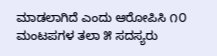ಮಾಡಲಾಗಿದೆ ಎಂದು ಆರೋಪಿಸಿ ೧೦ ಮಂಟಪಗಳ ತಲಾ ೫ ಸದಸ್ಯರು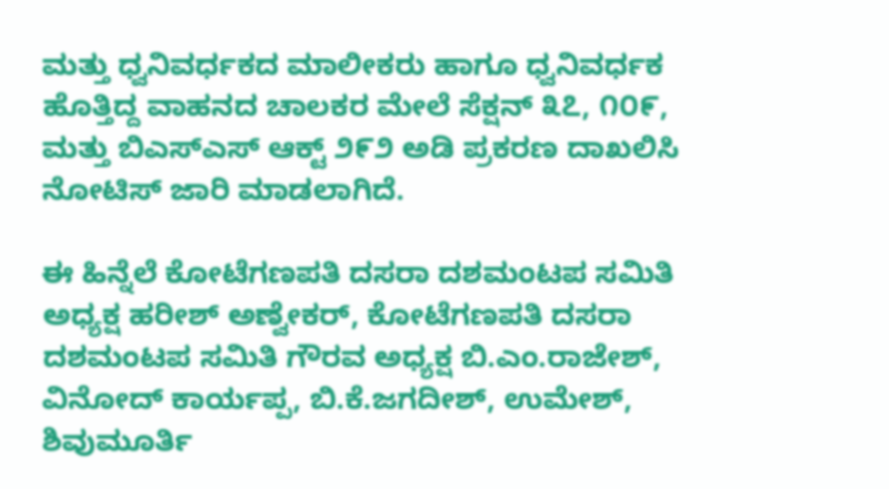ಮತ್ತು ಧ್ವನಿವರ್ಧಕದ ಮಾಲೀಕರು ಹಾಗೂ ಧ್ವನಿವರ್ಧಕ ಹೊತ್ತಿದ್ದ ವಾಹನದ ಚಾಲಕರ ಮೇಲೆ ಸೆಕ್ಷನ್ ೩೭, ೧೦೯, ಮತ್ತು ಬಿಎಸ್‌ಎಸ್ ಆಕ್ಟ್ ೨೯೨ ಅಡಿ ಪ್ರಕರಣ ದಾಖಲಿಸಿ ನೋಟಿಸ್ ಜಾರಿ ಮಾಡಲಾಗಿದೆ.

ಈ ಹಿನ್ನೆಲೆ ಕೋಟೆಗಣಪತಿ ದಸರಾ ದಶಮಂಟಪ ಸಮಿತಿ ಅಧ್ಯಕ್ಷ ಹರೀಶ್ ಅಣ್ವೇಕರ್, ಕೋಟೆಗಣಪತಿ ದಸರಾ ದಶಮಂಟಪ ಸಮಿತಿ ಗೌರವ ಅಧ್ಯಕ್ಷ ಬಿ.ಎಂ.ರಾಜೇಶ್, ವಿನೋದ್ ಕಾರ್ಯಪ್ಪ, ಬಿ.ಕೆ.ಜಗದೀಶ್, ಉಮೇಶ್, ಶಿವುಮೂರ್ತಿ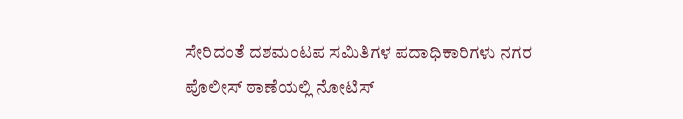ಸೇರಿದಂತೆ ದಶಮಂಟಪ ಸಮಿತಿಗಳ ಪದಾಧಿಕಾರಿಗಳು ನಗರ ಪೊಲೀಸ್ ಠಾಣೆಯಲ್ಲಿ ನೋಟಿಸ್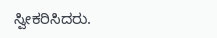ಸ್ವೀಕರಿಸಿದರು.